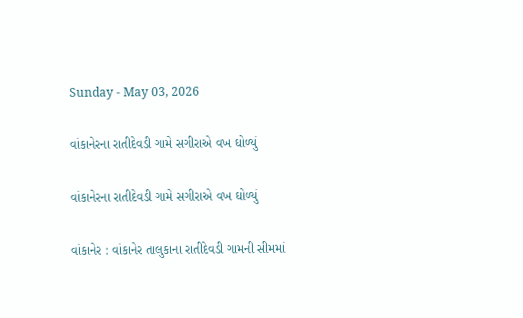Sunday - May 03, 2026

વાંકાનેરના રાતીદેવડી ગામે સગીરાએ વખ ઘોળ્યું

વાંકાનેરના રાતીદેવડી ગામે સગીરાએ વખ ઘોળ્યું

વાંકાનેર : વાંકાનેર તાલુકાના રાતીદેવડી ગામની સીમમાં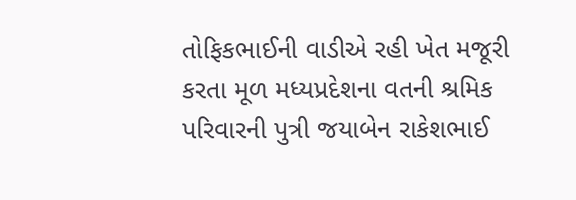તોફિકભાઈની વાડીએ રહી ખેત મજૂરી કરતા મૂળ મધ્યપ્રદેશના વતની શ્રમિક પરિવારની પુત્રી જયાબેન રાકેશભાઈ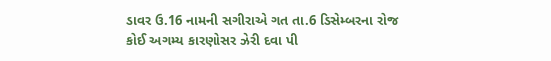ડાવર ઉ.16 નામની સગીરાએ ગત તા.6 ડિસેમ્બરના રોજ કોઈ અગમ્ય કારણોસર ઝેરી દવા પી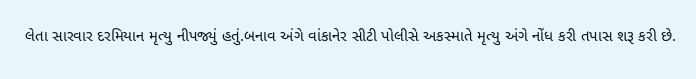લેતા સારવાર દરમિયાન મૃત્યુ નીપજ્યું હતું.બનાવ અંગે વાંકાનેર સીટી પોલીસે અકસ્માતે મૃત્યુ અંગે નોંધ કરી તપાસ શરૂ કરી છે.